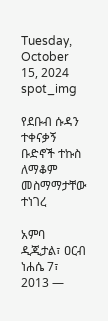Tuesday, October 15, 2024
spot_img

የደቡብ ሱዳን ተቀናቃኝ ቡድኖች ተኩስ ለማቆም መስማማታቸው ተነገረ

አምባ ዲጂታል፣ ዐርብ ነሐሴ 7፣ 2013 ―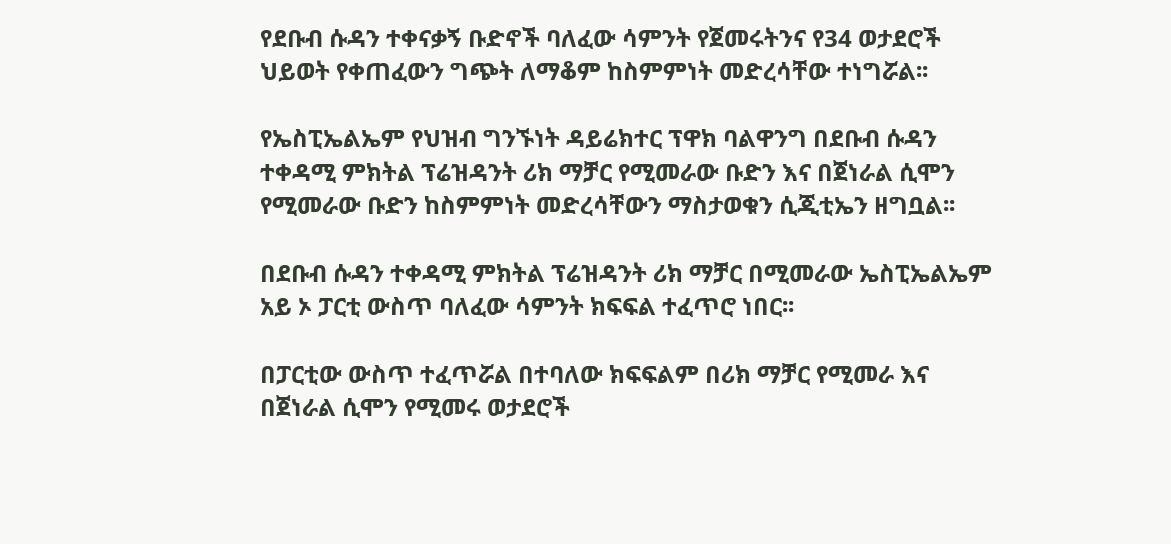የደቡብ ሱዳን ተቀናቃኝ ቡድኖች ባለፈው ሳምንት የጀመሩትንና የ34 ወታደሮች ህይወት የቀጠፈውን ግጭት ለማቆም ከስምምነት መድረሳቸው ተነግሯል፡፡

የኤስፒኤልኤም የህዝብ ግንኙነት ዳይሬክተር ፕዋክ ባልዋንግ በደቡብ ሱዳን ተቀዳሚ ምክትል ፕሬዝዳንት ሪክ ማቻር የሚመራው ቡድን እና በጀነራል ሲሞን የሚመራው ቡድን ከስምምነት መድረሳቸውን ማስታወቁን ሲጂቲኤን ዘግቧል፡፡

በደቡብ ሱዳን ተቀዳሚ ምክትል ፕሬዝዳንት ሪክ ማቻር በሚመራው ኤስፒኤልኤም አይ ኦ ፓርቲ ውስጥ ባለፈው ሳምንት ክፍፍል ተፈጥሮ ነበር፡፡

በፓርቲው ውስጥ ተፈጥሯል በተባለው ክፍፍልም በሪክ ማቻር የሚመራ እና በጀነራል ሲሞን የሚመሩ ወታደሮች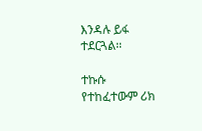እንዳሉ ይፋ ተደርጓል፡፡

ተኩሱ የተከፈተውም ሪክ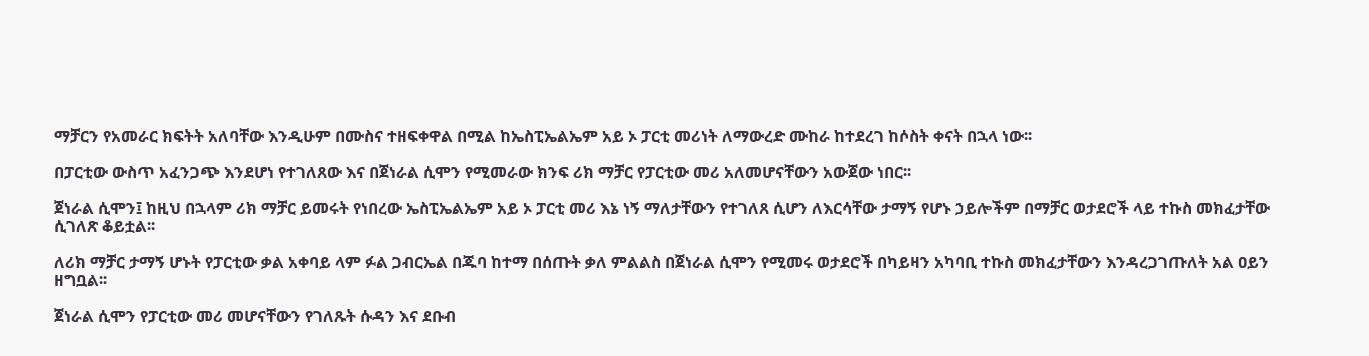ማቻርን የአመራር ክፍትት አለባቸው እንዲሁም በሙስና ተዘፍቀዋል በሚል ከኤስፒኤልኤም አይ ኦ ፓርቲ መሪነት ለማውረድ ሙከራ ከተደረገ ከሶስት ቀናት በኋላ ነው፡፡

በፓርቲው ውስጥ አፈንጋጭ እንደሆነ የተገለጸው እና በጀነራል ሲሞን የሚመራው ክንፍ ሪክ ማቻር የፓርቲው መሪ አለመሆናቸውን አውጀው ነበር፡፡

ጀነራል ሲሞን፤ ከዚህ በኋላም ሪክ ማቻር ይመሩት የነበረው ኤስፒኤልኤም አይ ኦ ፓርቲ መሪ እኔ ነኝ ማለታቸውን የተገለጸ ሲሆን ለእርሳቸው ታማኝ የሆኑ ኃይሎችም በማቻር ወታደሮች ላይ ተኩስ መክፈታቸው ሲገለጽ ቆይቷል፡፡

ለሪክ ማቻር ታማኝ ሆኑት የፓርቲው ቃል አቀባይ ላም ፉል ጋብርኤል በጁባ ከተማ በሰጡት ቃለ ምልልስ በጀነራል ሲሞን የሚመሩ ወታደሮች በካይዛን አካባቢ ተኩስ መክፈታቸውን እንዳረጋገጡለት አል ዐይን ዘግቧል፡፡

ጀነራል ሲሞን የፓርቲው መሪ መሆናቸውን የገለጹት ሱዳን እና ደቡብ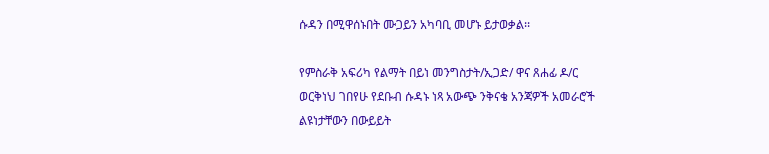ሱዳን በሚዋሰኑበት ሙጋይን አካባቢ መሆኑ ይታወቃል፡፡

የምስራቅ አፍሪካ የልማት በይነ መንግስታት/ኢጋድ/ ዋና ጸሐፊ ዶ/ር ወርቅነህ ገበየሁ የደቡብ ሱዳኑ ነጻ አውጭ ንቅናቄ አንጃዎች አመራሮች ልዩነታቸውን በውይይት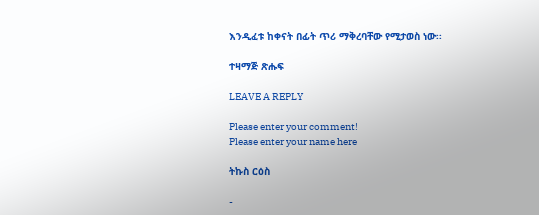እንዲፈቱ ከቀናት በፊት ጥሪ ማቅረባቸው የሚታወስ ነው፡፡

ተዛማጅ ጽሑፍ

LEAVE A REPLY

Please enter your comment!
Please enter your name here

ትኩስ ርዕስ

-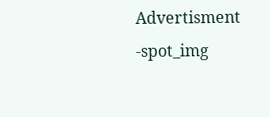Advertisment -spot_img